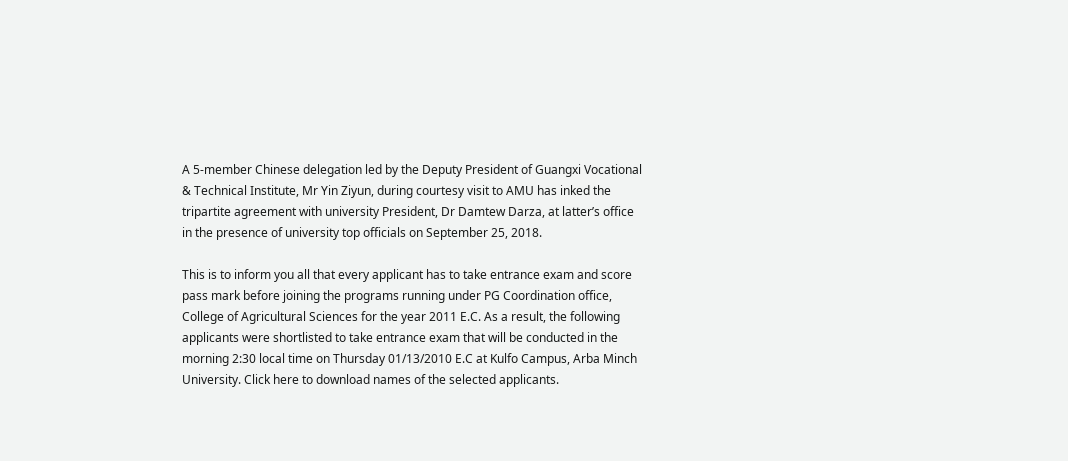A 5-member Chinese delegation led by the Deputy President of Guangxi Vocational & Technical Institute, Mr Yin Ziyun, during courtesy visit to AMU has inked the tripartite agreement with university President, Dr Damtew Darza, at latter’s office in the presence of university top officials on September 25, 2018.

This is to inform you all that every applicant has to take entrance exam and score pass mark before joining the programs running under PG Coordination office, College of Agricultural Sciences for the year 2011 E.C. As a result, the following applicants were shortlisted to take entrance exam that will be conducted in the morning 2:30 local time on Thursday 01/13/2010 E.C at Kulfo Campus, Arba Minch University. Click here to download names of the selected applicants.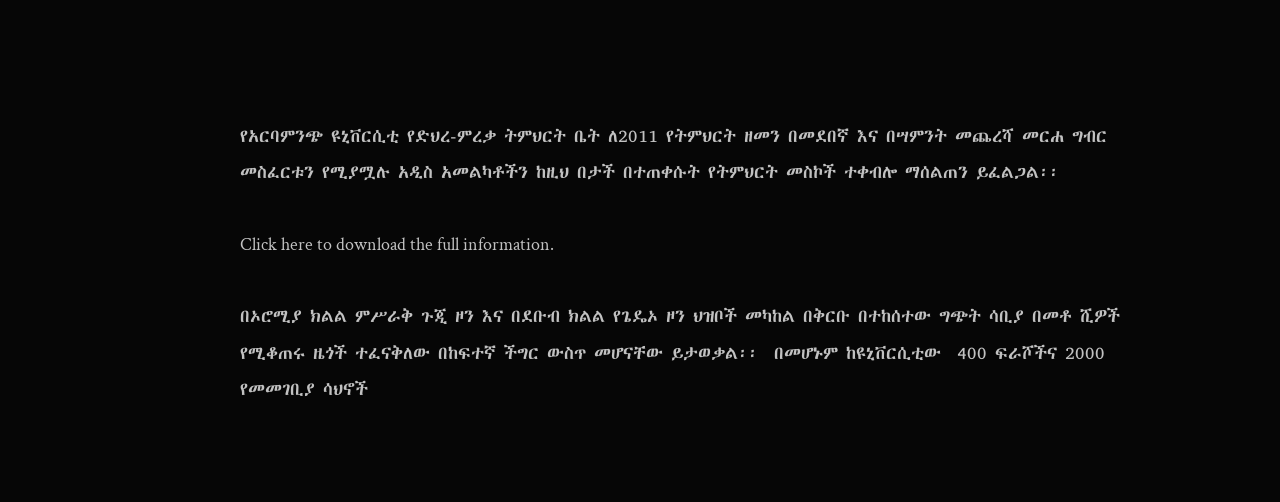የአርባምንጭ ዩኒቨርሲቲ የድህረ-ምረቃ ትምህርት ቤት ለ2011 የትምህርት ዘመን በመደበኛ እና በሣምንት መጨረሻ መርሐ ግብር መስፈርቱን የሚያሟሉ አዲስ አመልካቶችን ከዚህ በታች በተጠቀሱት የትምህርት መስኮች ተቀብሎ ማሰልጠን ይፈልጋል፡፡

Click here to download the full information.

በኦሮሚያ ክልል ምሥራቅ ጉጂ ዞን እና በደቡብ ክልል የጌዴኦ ዞን ህዝቦች መካከል በቅርቡ በተከሰተው ግጭት ሳቢያ በመቶ ሺዎች የሚቆጠሩ ዜጎች ተፈናቅለው በከፍተኛ ችግር ውስጥ መሆናቸው ይታወቃል፡፡  በመሆኑም ከዩኒቨርሲቲው  400 ፍራሾችና 2000 የመመገቢያ ሳህኖች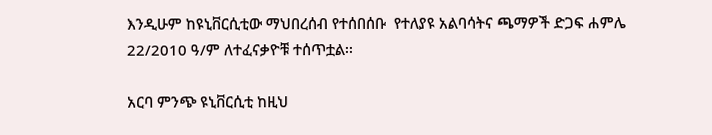እንዲሁም ከዩኒቨርሲቲው ማህበረሰብ የተሰበሰቡ  የተለያዩ አልባሳትና ጫማዎች ድጋፍ ሐምሌ 22/2010 ዓ/ም ለተፈናቃዮቹ ተሰጥቷል፡፡

አርባ ምንጭ ዩኒቨርሲቲ ከዚህ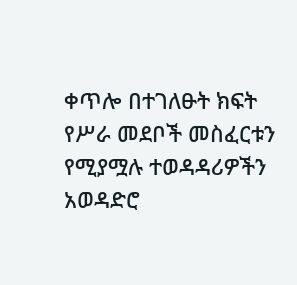ቀጥሎ በተገለፁት ክፍት የሥራ መደቦች መስፈርቱን የሚያሟሉ ተወዳዳሪዎችን  አወዳድሮ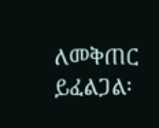ለመቅጠር ይፈልጋል፡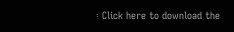፡ Click here to download the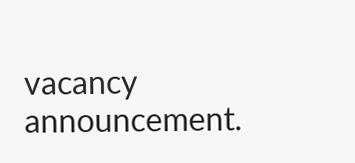vacancy announcement.